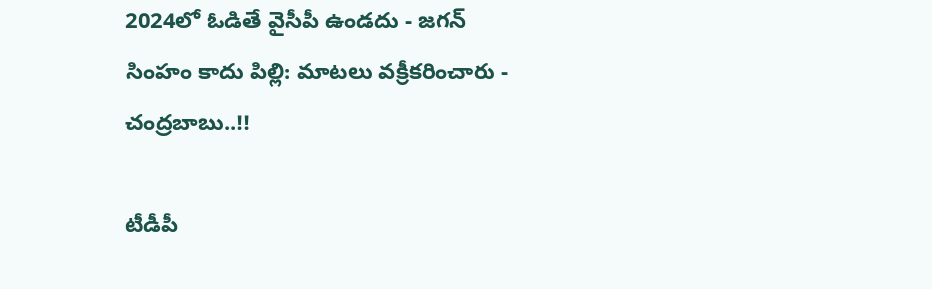2024లో ఓడితే వైసీపీ ఉండదు - జగన్ సింహం కాదు పిల్లి: మాటలు వక్రీకరించారు - చంద్రబాబు..!!

టీడీపీ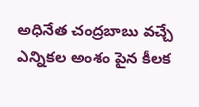అధినేత చంద్రబాబు వచ్చే ఎన్నికల అంశం పైన కీలక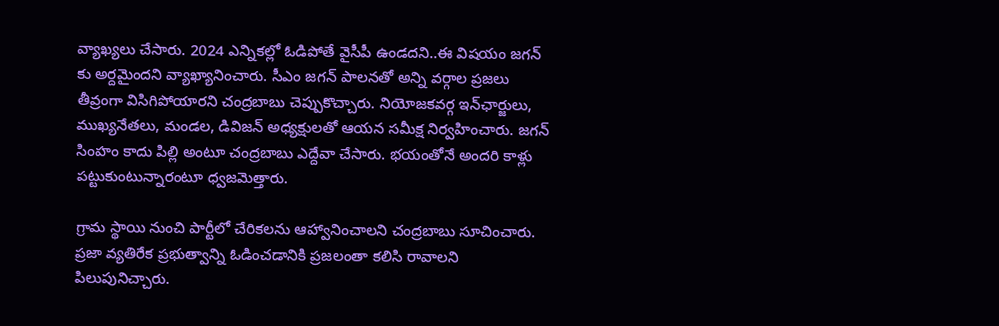వ్యాఖ్యలు చేసారు. 2024 ఎన్నికల్లో ఓడిపోతే వైసీపీ ఉండదని..ఈ విషయం జగన్ కు అర్దమైందని వ్యాఖ్యానించారు. సీఎం జగన్ పాలనతో అన్ని వర్గాల ప్రజలు తీవ్రంగా విసిగిపోయారని చంద్రబాబు చెప్పుకొచ్చారు. నియోజకవర్గ ఇన్‌ఛార్జులు, ముఖ్యనేతలు, మండల, డివిజన్ అధ్యక్షులతో ఆయన సమీక్ష నిర్వహించారు. జగన్ సింహం కాదు పిల్లి అంటూ చంద్రబాబు ఎద్దేవా చేసారు. భయంతోనే అందరి కాళ్లు పట్టుకుంటున్నారంటూ ధ్వజమెత్తారు.

గ్రామ స్థాయి నుంచి పార్టీలో చేరికలను ఆహ్వానించాలని చంద్రబాబు సూచించారు. ప్రజా వ్యతిరేక ప్రభుత్వాన్ని ఓడించడానికి ప్రజలంతా కలిసి రావాలని పిలుపునిచ్చారు.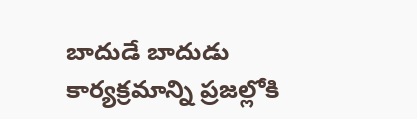బాదుడే బాదుడు కార్యక్రమాన్ని ప్రజల్లోకి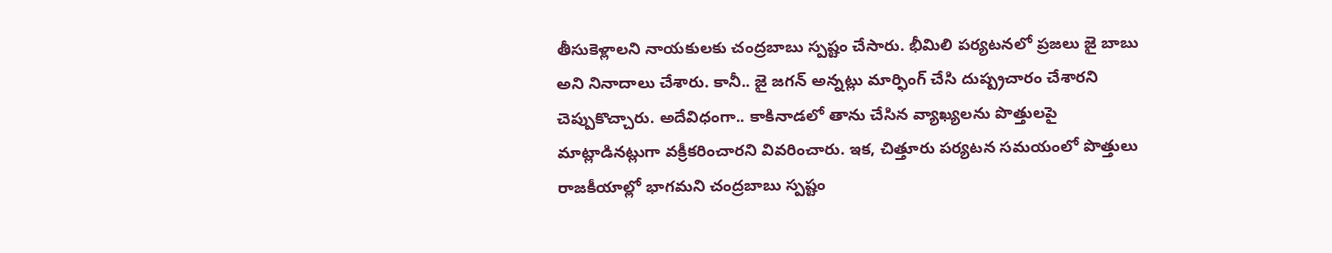తీసుకెళ్లాలని నాయకులకు చంద్రబాబు స్పష్టం చేసారు. భీమిలి పర్యటనలో ప్రజలు జై బాబు అని నినాదాలు చేశారు. కానీ.. జై జగన్‌ అన్నట్లు మార్ఫింగ్ చేసి దుష్ప్రచారం చేశారని చెప్పుకొచ్చారు. అదేవిధంగా.. కాకినాడలో తాను చేసిన వ్యాఖ్యలను పొత్తులపై మాట్లాడినట్లుగా వక్రీకరించారని వివరించారు. ఇక, చిత్తూరు పర్యటన సమయంలో పొత్తులు రాజకీయాల్లో భాగమని చంద్రబాబు స్పష్టం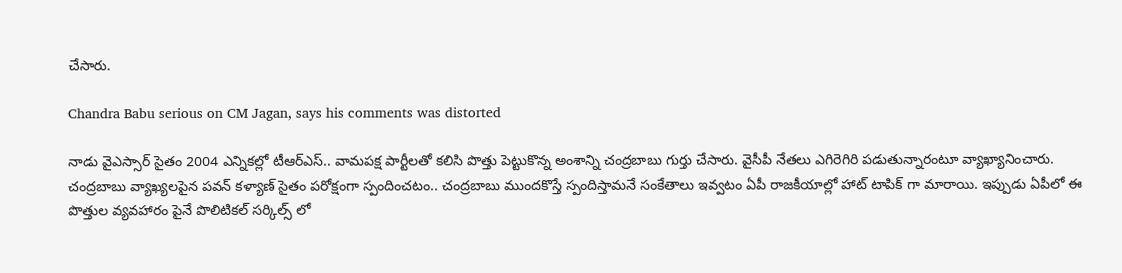చేసారు.

Chandra Babu serious on CM Jagan, says his comments was distorted

నాడు వైఎస్సార్ సైతం 2004 ఎన్నికల్లో టీఆర్ఎస్.. వామపక్ష పార్టీలతో కలిసి పొత్తు పెట్టుకొన్న అంశాన్ని చంద్రబాబు గుర్తు చేసారు. వైసీపీ నేతలు ఎగిరెగిరి పడుతున్నారంటూ వ్యాఖ్యానించారు. చంద్రబాబు వ్యాఖ్యలపైన పవన్ కళ్యాణ్ సైతం పరోక్షంగా స్పందించటం.. చంద్రబాబు ముందకొస్తే స్పందిస్తామనే సంకేతాలు ఇవ్వటం ఏపీ రాజకీయాల్లో హాట్ టాపిక్ గా మారాయి. ఇప్పుడు ఏపీలో ఈ పొత్తుల వ్యవహారం పైనే పొలిటికల్ సర్కిల్స్ లో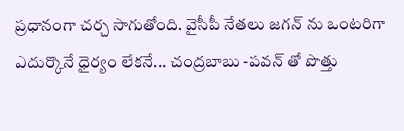ప్రధానంగా చర్చ సాగుతోంది. వైసీపీ నేతలు జగన్ ను ఒంటరిగా ఎదుర్కొనే ధైర్యం లేకనే... చంద్రబాబు -పవన్ తో పొత్తు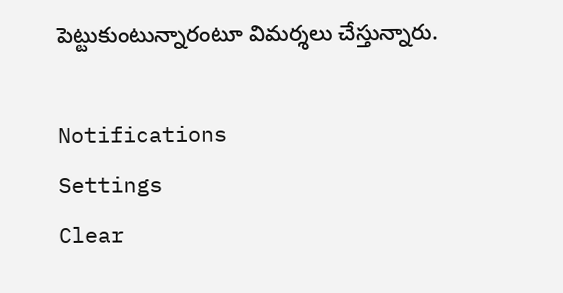పెట్టుకుంటున్నారంటూ విమర్శలు చేస్తున్నారు.

Notifications
Settings
Clear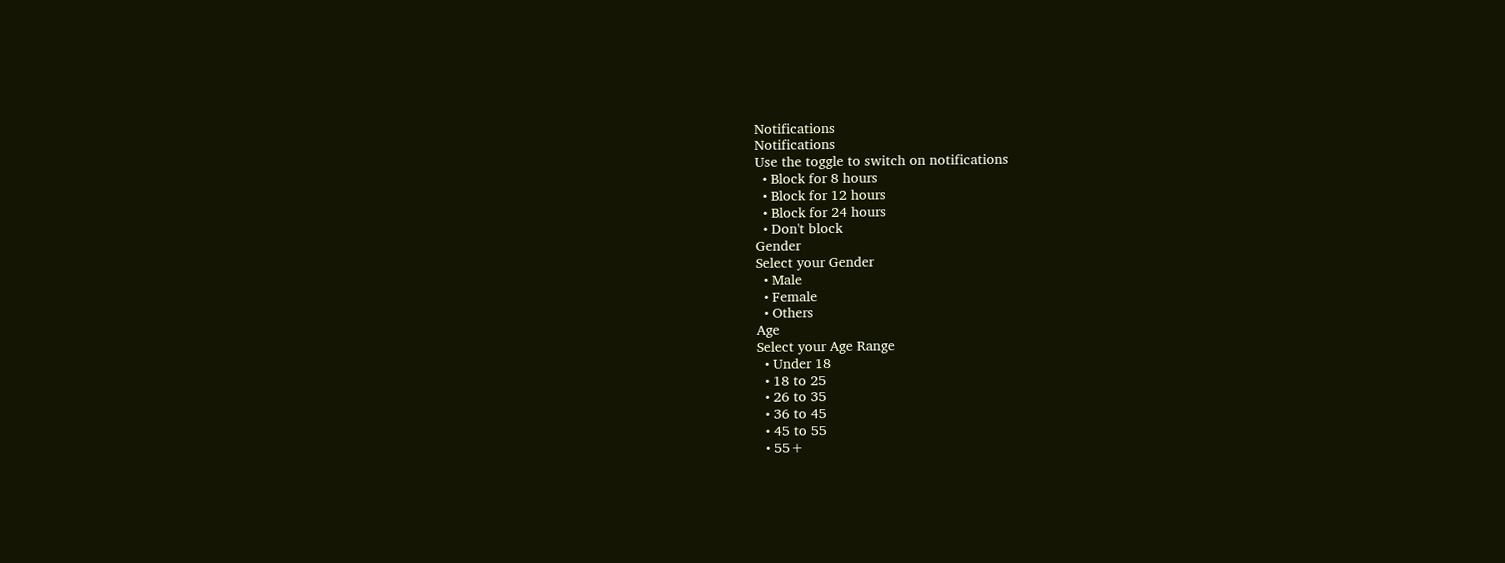Notifications
Notifications
Use the toggle to switch on notifications
  • Block for 8 hours
  • Block for 12 hours
  • Block for 24 hours
  • Don't block
Gender
Select your Gender
  • Male
  • Female
  • Others
Age
Select your Age Range
  • Under 18
  • 18 to 25
  • 26 to 35
  • 36 to 45
  • 45 to 55
  • 55+